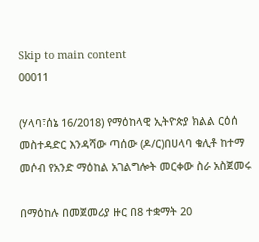Skip to main content
00011

(ሃላባ፣ሰኔ 16/2018) የማዕከላዊ ኢትዮጵያ ክልል ርዕሰ መስተዳድር እንዳሻው ጣሰው (ዶ/ር)በሀላባ ቁሊቶ ከተማ መሶብ የአንድ ማዕከል አገልግሎት መርቀው ስራ አስጀመሩ

በማዕከሉ በመጀመሪያ ዙር በ8 ተቋማት 20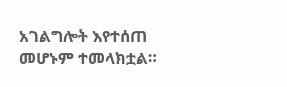አገልግሎት እየተሰጠ መሆኑም ተመላክቷል።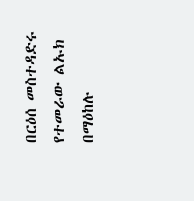በርዕሰ መስተዳድሩ የተመራው ልኡክ በማዕከሉ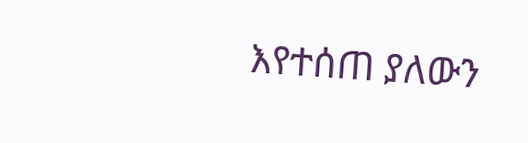እየተሰጠ ያለውን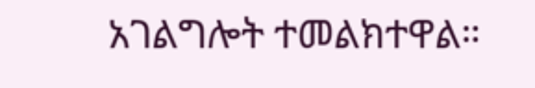አገልግሎት ተመልክተዋል።